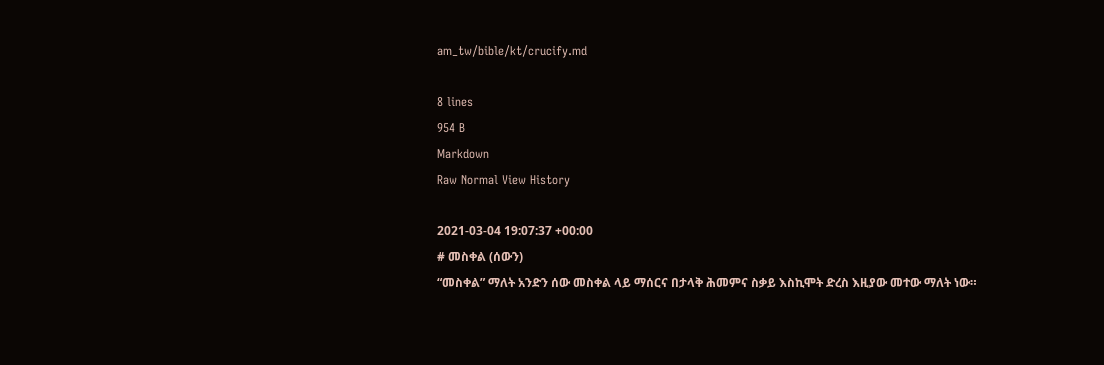am_tw/bible/kt/crucify.md

8 lines
954 B
Markdown
Raw Normal View History

2021-03-04 19:07:37 +00:00
# መስቀል (ሰውን)
“መስቀል” ማለት አንድን ሰው መስቀል ላይ ማሰርና በታላቅ ሕመምና ስቃይ እስኪሞት ድረስ እዚያው መተው ማለት ነው።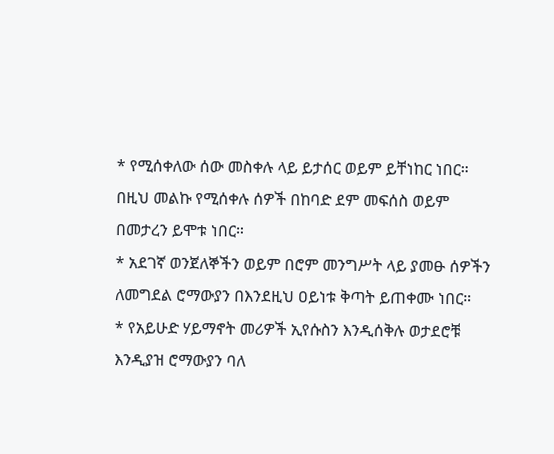* የሚሰቀለው ሰው መስቀሉ ላይ ይታሰር ወይም ይቸነከር ነበር። በዚህ መልኩ የሚሰቀሉ ሰዎች በከባድ ደም መፍሰስ ወይም በመታረን ይሞቱ ነበር።
* አደገኛ ወንጀለኞችን ወይም በሮም መንግሥት ላይ ያመፁ ሰዎችን ለመግደል ሮማውያን በእንደዚህ ዐይነቱ ቅጣት ይጠቀሙ ነበር።
* የአይሁድ ሃይማኖት መሪዎች ኢየሱስን እንዲሰቅሉ ወታደሮቹ እንዲያዝ ሮማውያን ባለ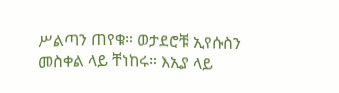ሥልጣን ጠየቁ። ወታደሮቹ ኢየሱስን መስቀል ላይ ቸነከሩ። እኢያ ላይ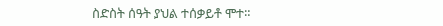ስድስት ሰዓት ያህል ተሰቃይቶ ሞተ።